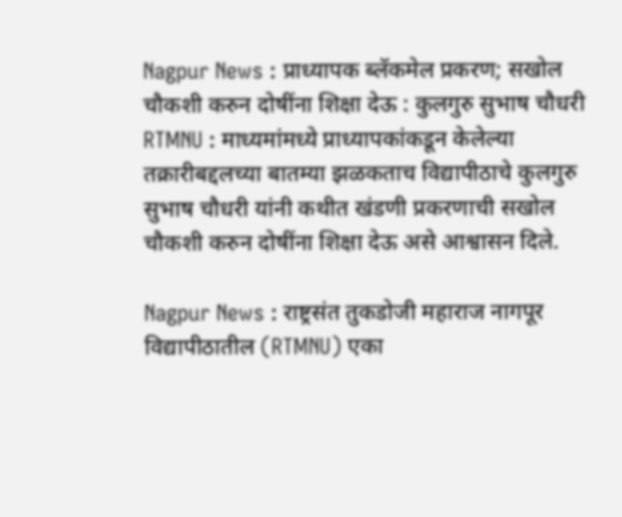Nagpur News : प्राध्यापक ब्लॅकमेल प्रकरण; सखोल चौकशी करुन दोषींना शिक्षा देऊ : कुलगुरु सुभाष चौधरी
RTMNU : माध्यमांमध्ये प्राध्यापकांकडून केलेल्या तक्रारीबद्दलच्या बातम्या झळकताच विद्यापीठाचे कुलगुरु सुभाष चौधरी यांनी कथीत खंडणी प्रकरणाची सखोल चौकशी करुन दोषींना शिक्षा देऊ असे आश्वासन दिले.

Nagpur News : राष्ट्रसंत तुकडोजी महाराज नागपूर विद्यापीठातील (RTMNU) एका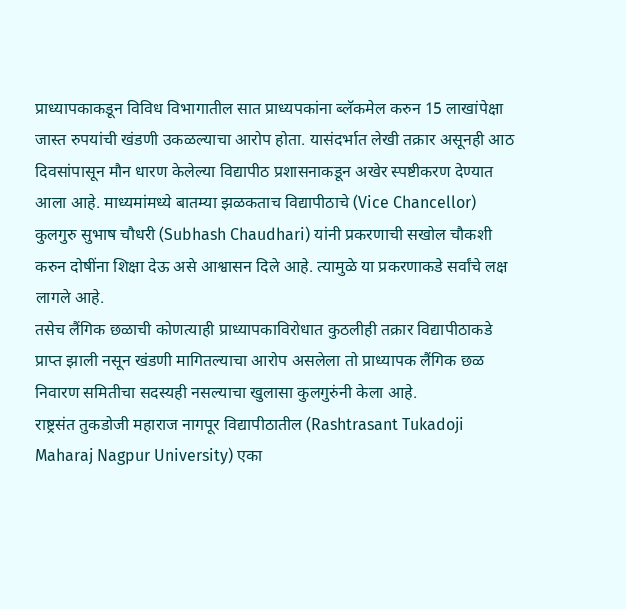प्राध्यापकाकडून विविध विभागातील सात प्राध्यपकांना ब्लॅकमेल करुन 15 लाखांपेक्षा जास्त रुपयांची खंडणी उकळल्याचा आरोप होता. यासंदर्भात लेखी तक्रार असूनही आठ दिवसांपासून मौन धारण केलेल्या विद्यापीठ प्रशासनाकडून अखेर स्पष्टीकरण देण्यात आला आहे. माध्यमांमध्ये बातम्या झळकताच विद्यापीठाचे (Vice Chancellor) कुलगुरु सुभाष चौधरी (Subhash Chaudhari) यांनी प्रकरणाची सखोल चौकशी करुन दोषींना शिक्षा देऊ असे आश्वासन दिले आहे. त्यामुळे या प्रकरणाकडे सर्वांचे लक्ष लागले आहे.
तसेच लैंगिक छळाची कोणत्याही प्राध्यापकाविरोधात कुठलीही तक्रार विद्यापीठाकडे प्राप्त झाली नसून खंडणी मागितल्याचा आरोप असलेला तो प्राध्यापक लैंगिक छळ निवारण समितीचा सदस्यही नसल्याचा खुलासा कुलगुरुंनी केला आहे.
राष्ट्रसंत तुकडोजी महाराज नागपूर विद्यापीठातील (Rashtrasant Tukadoji Maharaj Nagpur University) एका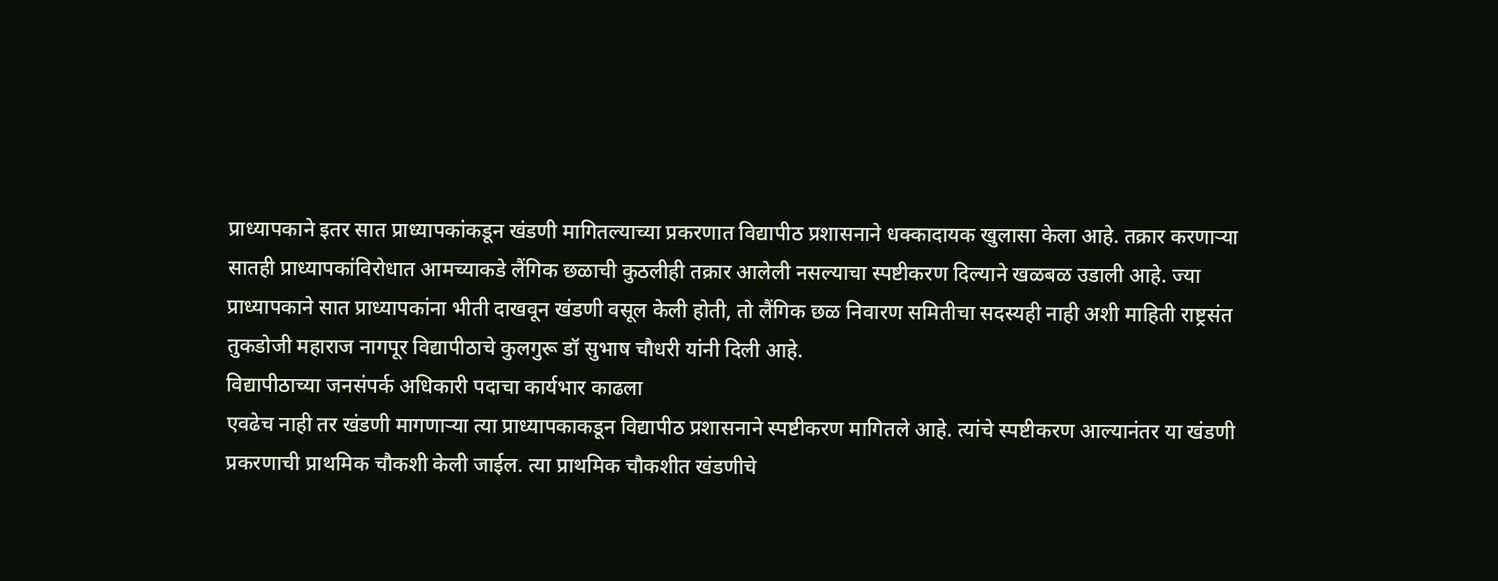प्राध्यापकाने इतर सात प्राध्यापकांकडून खंडणी मागितल्याच्या प्रकरणात विद्यापीठ प्रशासनाने धक्कादायक खुलासा केला आहे. तक्रार करणाऱ्या सातही प्राध्यापकांविरोधात आमच्याकडे लैंगिक छळाची कुठलीही तक्रार आलेली नसल्याचा स्पष्टीकरण दिल्याने खळबळ उडाली आहे. ज्या प्राध्यापकाने सात प्राध्यापकांना भीती दाखवून खंडणी वसूल केली होती, तो लैंगिक छळ निवारण समितीचा सदस्यही नाही अशी माहिती राष्ट्रसंत तुकडोजी महाराज नागपूर विद्यापीठाचे कुलगुरू डॉ सुभाष चौधरी यांनी दिली आहे.
विद्यापीठाच्या जनसंपर्क अधिकारी पदाचा कार्यभार काढला
एवढेच नाही तर खंडणी मागणाऱ्या त्या प्राध्यापकाकडून विद्यापीठ प्रशासनाने स्पष्टीकरण मागितले आहे. त्यांचे स्पष्टीकरण आल्यानंतर या खंडणी प्रकरणाची प्राथमिक चौकशी केली जाईल. त्या प्राथमिक चौकशीत खंडणीचे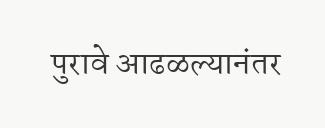पुरावे आढळल्यानंतर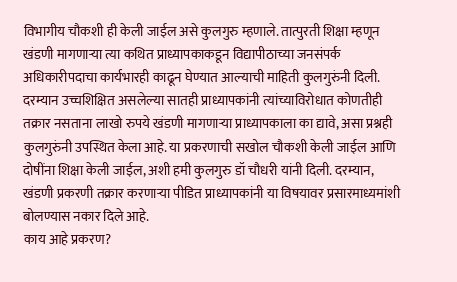विभागीय चौकशी ही केली जाईल असे कुलगुरु म्हणाले. तात्पुरती शिक्षा म्हणून खंडणी मागणाऱ्या त्या कथित प्राध्यापकाकडून विद्यापीठाच्या जनसंपर्क अधिकारीपदाचा कार्यभारही काढून घेण्यात आल्याची माहिती कुलगुरुंनी दिली. दरम्यान उच्चशिक्षित असलेल्या सातही प्राध्यापकांनी त्यांच्याविरोधात कोणतीही तक्रार नसताना लाखो रुपये खंडणी मागणाऱ्या प्राध्यापकाला का द्यावे, असा प्रश्नही कुलगुरुंनी उपस्थित केला आहे. या प्रकरणाची सखोल चौकशी केली जाईल आणि दोषींना शिक्षा केली जाईल, अशी हमी कुलगुरु डॉ चौधरी यांनी दिली. दरम्यान, खंडणी प्रकरणी तक्रार करणाऱ्या पीडित प्राध्यापकांनी या विषयावर प्रसारमाध्यमांशी बोलण्यास नकार दिले आहे.
काय आहे प्रकरण?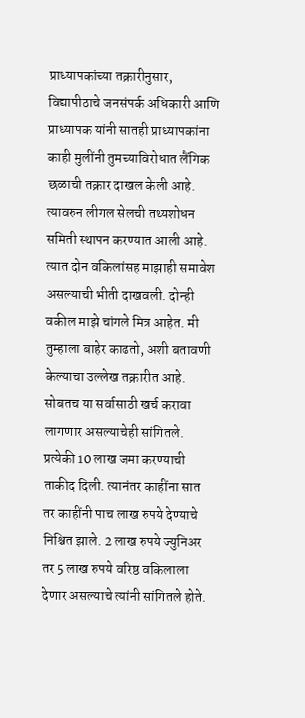प्राध्यापकांच्या तक्रारीनुसार, विद्यापीठाचे जनसंपर्क अधिकारी आणि प्राध्यापक यांनी सातही प्राध्यापकांना काही मुलींनी तुमच्याविरोधात लैंगिक छळाची तक्रार दाखल केली आहे. त्यावरुन लीगल सेलची तथ्यशोधन समिती स्थापन करण्यात आली आहे. त्यात दोन वकिलांसह माझाही समावेश असल्याची भीती दाखवली. दोन्ही वकील माझे चांगले मित्र आहेत. मी तुम्हाला बाहेर काढतो, अशी बतावणी केल्याचा उल्लेख तक्रारीत आहे. सोबतच या सर्वासाठी खर्च करावा लागणार असल्याचेही सांगितले. प्रत्येकी 10 लाख जमा करण्याची ताकीद दिली. त्यानंतर काहींना सात तर काहींनी पाच लाख रुपये देण्याचे निश्चित झाले. 2 लाख रुपये ज्युनिअर तर 5 लाख रुपये वरिष्ठ वकिलाला देणार असल्याचे त्यांनी सांगितले होते.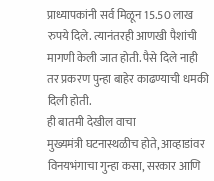प्राध्यापकांनी सर्व मिळून 15.50 लाख रुपये दिले. त्यानंतरही आणखी पैशांची मागणी केली जात होती. पैसे दिले नाही तर प्रकरण पुन्हा बाहेर काढण्याची धमकी दिली होती.
ही बातमी देखील वाचा
मुख्यमंत्री घटनास्थळीच होते, आव्हाडांवर विनयभंगाचा गुन्हा कसा, सरकार आणि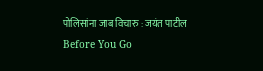पोलिसांना जाब विचारु : जयंत पाटील
Before You Go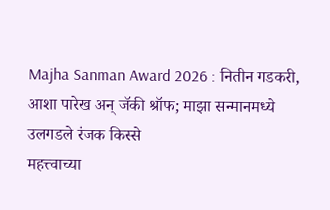Majha Sanman Award 2026 : नितीन गडकरी, आशा पारेख अन् जॅकी श्रॉफ; माझा सन्मानमध्ये उलगडले रंजक किस्से
महत्त्वाच्या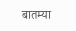बातम्या